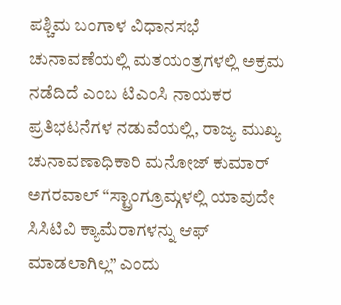ಪಶ್ಚಿಮ ಬಂಗಾಳ ವಿಧಾನಸಭೆ ಚುನಾವಣೆಯಲ್ಲಿ ಮತಯಂತ್ರಗಳಲ್ಲಿ ಅಕ್ರಮ ನಡೆದಿದೆ ಎಂಬ ಟಿಎಂಸಿ ನಾಯಕರ ಪ್ರತಿಭಟನೆಗಳ ನಡುವೆಯಲ್ಲಿ, ರಾಜ್ಯ ಮುಖ್ಯ ಚುನಾವಣಾಧಿಕಾರಿ ಮನೋಜ್ ಕುಮಾರ್ ಅಗರವಾಲ್ “ಸ್ಟ್ರಾಂಗ್ರೂಮ್ಗಳಲ್ಲಿ ಯಾವುದೇ ಸಿಸಿಟಿವಿ ಕ್ಯಾಮೆರಾಗಳನ್ನು ಆಫ್ ಮಾಡಲಾಗಿಲ್ಲ” ಎಂದು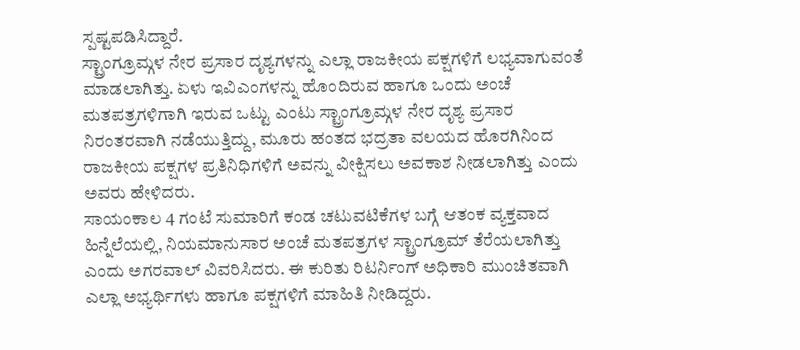ಸ್ಪಷ್ಟಪಡಿಸಿದ್ದಾರೆ.
ಸ್ಟ್ರಾಂಗ್ರೂಮ್ಗಳ ನೇರ ಪ್ರಸಾರ ದೃಶ್ಯಗಳನ್ನು ಎಲ್ಲಾ ರಾಜಕೀಯ ಪಕ್ಷಗಳಿಗೆ ಲಭ್ಯವಾಗುವಂತೆ ಮಾಡಲಾಗಿತ್ತು. ಏಳು ಇವಿಎಂಗಳನ್ನು ಹೊಂದಿರುವ ಹಾಗೂ ಒಂದು ಅಂಚೆ ಮತಪತ್ರಗಳಿಗಾಗಿ ಇರುವ ಒಟ್ಟು ಎಂಟು ಸ್ಟ್ರಾಂಗ್ರೂಮ್ಗಳ ನೇರ ದೃಶ್ಯ ಪ್ರಸಾರ ನಿರಂತರವಾಗಿ ನಡೆಯುತ್ತಿದ್ದು, ಮೂರು ಹಂತದ ಭದ್ರತಾ ವಲಯದ ಹೊರಗಿನಿಂದ ರಾಜಕೀಯ ಪಕ್ಷಗಳ ಪ್ರತಿನಿಧಿಗಳಿಗೆ ಅವನ್ನು ವೀಕ್ಷಿಸಲು ಅವಕಾಶ ನೀಡಲಾಗಿತ್ತು ಎಂದು ಅವರು ಹೇಳಿದರು.
ಸಾಯಂಕಾಲ 4 ಗಂಟೆ ಸುಮಾರಿಗೆ ಕಂಡ ಚಟುವಟಿಕೆಗಳ ಬಗ್ಗೆ ಆತಂಕ ವ್ಯಕ್ತವಾದ ಹಿನ್ನೆಲೆಯಲ್ಲಿ, ನಿಯಮಾನುಸಾರ ಅಂಚೆ ಮತಪತ್ರಗಳ ಸ್ಟ್ರಾಂಗ್ರೂಮ್ ತೆರೆಯಲಾಗಿತ್ತು ಎಂದು ಅಗರವಾಲ್ ವಿವರಿಸಿದರು. ಈ ಕುರಿತು ರಿಟರ್ನಿಂಗ್ ಅಧಿಕಾರಿ ಮುಂಚಿತವಾಗಿ ಎಲ್ಲಾ ಅಭ್ಯರ್ಥಿಗಳು ಹಾಗೂ ಪಕ್ಷಗಳಿಗೆ ಮಾಹಿತಿ ನೀಡಿದ್ದರು.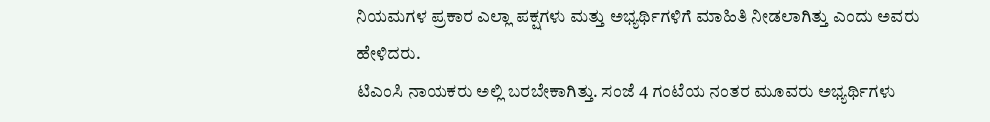ನಿಯಮಗಳ ಪ್ರಕಾರ ಎಲ್ಲಾ ಪಕ್ಷಗಳು ಮತ್ತು ಅಭ್ಯರ್ಥಿಗಳಿಗೆ ಮಾಹಿತಿ ನೀಡಲಾಗಿತ್ತು ಎಂದು ಅವರು ಹೇಳಿದರು.
ಟಿಎಂಸಿ ನಾಯಕರು ಅಲ್ಲಿ ಬರಬೇಕಾಗಿತ್ತು. ಸಂಜೆ 4 ಗಂಟೆಯ ನಂತರ ಮೂವರು ಅಭ್ಯರ್ಥಿಗಳು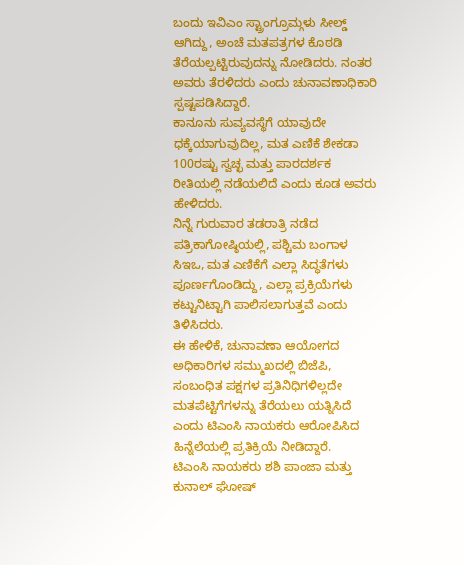ಬಂದು ಇವಿಎಂ ಸ್ಟ್ರಾಂಗ್ರೂಮ್ಗಳು ಸೀಲ್ಡ್ ಆಗಿದ್ದು, ಅಂಚೆ ಮತಪತ್ರಗಳ ಕೊಠಡಿ ತೆರೆಯಲ್ಪಟ್ಟಿರುವುದನ್ನು ನೋಡಿದರು. ನಂತರ ಅವರು ತೆರಳಿದರು ಎಂದು ಚುನಾವಣಾಧಿಕಾರಿ ಸ್ಪಷ್ಟಪಡಿಸಿದ್ದಾರೆ.
ಕಾನೂನು ಸುವ್ಯವಸ್ಥೆಗೆ ಯಾವುದೇ ಧಕ್ಕೆಯಾಗುವುದಿಲ್ಲ, ಮತ ಎಣಿಕೆ ಶೇಕಡಾ 100ರಷ್ಟು ಸ್ವಚ್ಛ ಮತ್ತು ಪಾರದರ್ಶಕ ರೀತಿಯಲ್ಲಿ ನಡೆಯಲಿದೆ ಎಂದು ಕೂಡ ಅವರು ಹೇಳಿದರು.
ನಿನ್ನೆ ಗುರುವಾರ ತಡರಾತ್ರಿ ನಡೆದ ಪತ್ರಿಕಾಗೋಷ್ಠಿಯಲ್ಲಿ, ಪಶ್ಚಿಮ ಬಂಗಾಳ ಸಿಇಒ, ಮತ ಎಣಿಕೆಗೆ ಎಲ್ಲಾ ಸಿದ್ಧತೆಗಳು ಪೂರ್ಣಗೊಂಡಿದ್ದು, ಎಲ್ಲಾ ಪ್ರಕ್ರಿಯೆಗಳು ಕಟ್ಟುನಿಟ್ಟಾಗಿ ಪಾಲಿಸಲಾಗುತ್ತವೆ ಎಂದು ತಿಳಿಸಿದರು.
ಈ ಹೇಳಿಕೆ, ಚುನಾವಣಾ ಆಯೋಗದ ಅಧಿಕಾರಿಗಳ ಸಮ್ಮುಖದಲ್ಲಿ ಬಿಜೆಪಿ, ಸಂಬಂಧಿತ ಪಕ್ಷಗಳ ಪ್ರತಿನಿಧಿಗಳಿಲ್ಲದೇ ಮತಪೆಟ್ಟಿಗೆಗಳನ್ನು ತೆರೆಯಲು ಯತ್ನಿಸಿದೆ ಎಂದು ಟಿಎಂಸಿ ನಾಯಕರು ಆರೋಪಿಸಿದ ಹಿನ್ನೆಲೆಯಲ್ಲಿ ಪ್ರತಿಕ್ರಿಯೆ ನೀಡಿದ್ದಾರೆ.
ಟಿಎಂಸಿ ನಾಯಕರು ಶಶಿ ಪಾಂಜಾ ಮತ್ತು ಕುನಾಲ್ ಘೋಷ್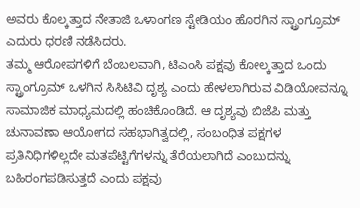ಅವರು ಕೊಲ್ಕತ್ತಾದ ನೇತಾಜಿ ಒಳಾಂಗಣ ಸ್ಟೇಡಿಯಂ ಹೊರಗಿನ ಸ್ಟ್ರಾಂಗ್ರೂಮ್ ಎದುರು ಧರಣಿ ನಡೆಸಿದರು.
ತಮ್ಮ ಆರೋಪಗಳಿಗೆ ಬೆಂಬಲವಾಗಿ, ಟಿಎಂಸಿ ಪಕ್ಷವು ಕೋಲ್ಕತ್ತಾದ ಒಂದು ಸ್ಟ್ರಾಂಗ್ರೂಮ್ ಒಳಗಿನ ಸಿಸಿಟಿವಿ ದೃಶ್ಯ ಎಂದು ಹೇಳಲಾಗಿರುವ ವಿಡಿಯೋವನ್ನೂ ಸಾಮಾಜಿಕ ಮಾಧ್ಯಮದಲ್ಲಿ ಹಂಚಿಕೊಂಡಿದೆ. ಆ ದೃಶ್ಯವು ಬಿಜೆಪಿ ಮತ್ತು ಚುನಾವಣಾ ಆಯೋಗದ ಸಹಭಾಗಿತ್ವದಲ್ಲಿ, ಸಂಬಂಧಿತ ಪಕ್ಷಗಳ ಪ್ರತಿನಿಧಿಗಳಿಲ್ಲದೇ ಮತಪೆಟ್ಟಿಗೆಗಳನ್ನು ತೆರೆಯಲಾಗಿದೆ ಎಂಬುದನ್ನು ಬಹಿರಂಗಪಡಿಸುತ್ತದೆ ಎಂದು ಪಕ್ಷವು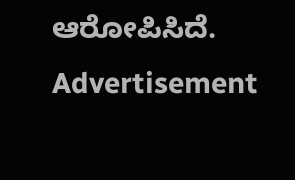ಆರೋಪಿಸಿದೆ.
Advertisement